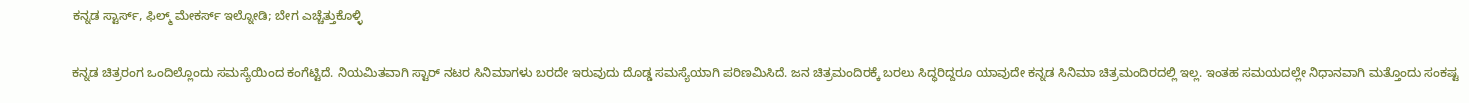ಕನ್ನಡ ಸ್ಟಾರ್ಸ್, ಫಿಲ್ಮ್ ಮೇಕರ್ಸ್ ಇಲ್ನೋಡಿ; ಬೇಗ ಎಚ್ಚೆತ್ತುಕೊಳ್ಳಿ

ಕನ್ನಡ ಚಿತ್ರರಂಗ ಒಂದಿಲ್ಲೊಂದು ಸಮಸ್ಯೆಯಿಂದ ಕಂಗೆಟ್ಟಿದೆ. ನಿಯಮಿತವಾಗಿ ಸ್ಟಾರ್ ನಟರ ಸಿನಿಮಾಗಳು ಬರದೇ ಇರುವುದು ದೊಡ್ಡ ಸಮಸ್ಯೆಯಾಗಿ ಪರಿಣಮಿಸಿದೆ. ಜನ ಚಿತ್ರಮಂದಿರಕ್ಕೆ ಬರಲು ಸಿದ್ಧರಿದ್ದರೂ ಯಾವುದೇ ಕನ್ನಡ ಸಿನಿಮಾ ಚಿತ್ರಮಂದಿರದಲ್ಲಿ ಇಲ್ಲ. ಇಂತಹ ಸಮಯದಲ್ಲೇ ನಿಧಾನವಾಗಿ ಮತ್ತೊಂದು ಸಂಕಷ್ಟ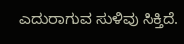ಎದುರಾಗುವ ಸುಳಿವು ಸಿಕ್ತಿದೆ.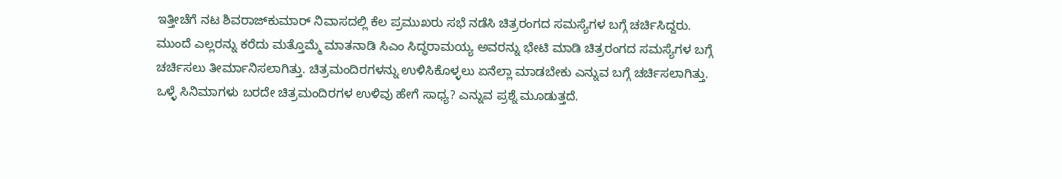ಇತ್ತೀಚೆಗೆ ನಟ ಶಿವರಾಜ್‌ಕುಮಾರ್ ನಿವಾಸದಲ್ಲಿ ಕೆಲ ಪ್ರಮುಖರು ಸಭೆ ನಡೆಸಿ ಚಿತ್ರರಂಗದ ಸಮಸ್ಯೆಗಳ ಬಗ್ಗೆ ಚರ್ಚಿಸಿದ್ದರು. ಮುಂದೆ ಎಲ್ಲರನ್ನು ಕರೆದು ಮತ್ತೊಮ್ಮೆ ಮಾತನಾಡಿ ಸಿಎಂ ಸಿದ್ಧರಾಮಯ್ಯ ಅವರನ್ನು ಭೇಟಿ ಮಾಡಿ ಚಿತ್ರರಂಗದ ಸಮಸ್ಯೆಗಳ ಬಗ್ಗೆ ಚರ್ಚಿಸಲು ತೀರ್ಮಾನಿಸಲಾಗಿತ್ತು. ಚಿತ್ರಮಂದಿರಗಳನ್ನು ಉಳಿಸಿಕೊಳ್ಳಲು ಏನೆಲ್ಲಾ ಮಾಡಬೇಕು ಎನ್ನುವ ಬಗ್ಗೆ ಚರ್ಚಿಸಲಾಗಿತ್ತು. ಒಳ್ಳೆ ಸಿನಿಮಾಗಳು ಬರದೇ ಚಿತ್ರಮಂದಿರಗಳ ಉಳಿವು ಹೇಗೆ ಸಾಧ್ಯ? ಎನ್ನುವ ಪ್ರಶ್ನೆ ಮೂಡುತ್ತದೆ.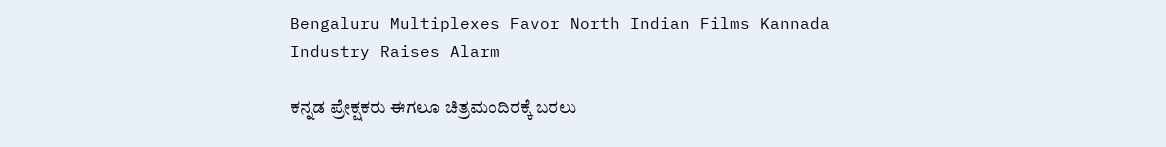Bengaluru Multiplexes Favor North Indian Films Kannada Industry Raises Alarm

ಕನ್ನಡ ಪ್ರೇಕ್ಷಕರು ಈಗಲೂ ಚಿತ್ರಮಂದಿರಕ್ಕೆ ಬರಲು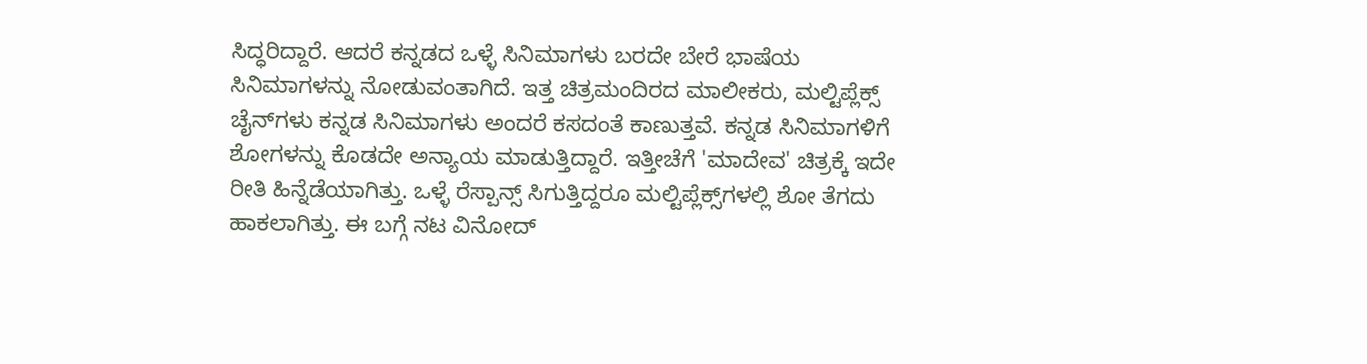ಸಿದ್ಧರಿದ್ದಾರೆ. ಆದರೆ ಕನ್ನಡದ ಒಳ್ಳೆ ಸಿನಿಮಾಗಳು ಬರದೇ ಬೇರೆ ಭಾಷೆಯ ಸಿನಿಮಾಗಳನ್ನು ನೋಡುವಂತಾಗಿದೆ. ಇತ್ತ ಚಿತ್ರಮಂದಿರದ ಮಾಲೀಕರು, ಮಲ್ಟಿಪ್ಲೆಕ್ಸ್ ಚೈನ್‌ಗಳು ಕನ್ನಡ ಸಿನಿಮಾಗಳು ಅಂದರೆ ಕಸದಂತೆ ಕಾಣುತ್ತವೆ. ಕನ್ನಡ ಸಿನಿಮಾಗಳಿಗೆ ಶೋಗಳನ್ನು ಕೊಡದೇ ಅನ್ಯಾಯ ಮಾಡುತ್ತಿದ್ದಾರೆ. ಇತ್ತೀಚೆಗೆ 'ಮಾದೇವ' ಚಿತ್ರಕ್ಕೆ ಇದೇ ರೀತಿ ಹಿನ್ನೆಡೆಯಾಗಿತ್ತು. ಒಳ್ಳೆ ರೆಸ್ಪಾನ್ಸ್ ಸಿಗುತ್ತಿದ್ದರೂ ಮಲ್ಟಿಪ್ಲೆಕ್ಸ್‌ಗಳಲ್ಲಿ ಶೋ ತೆಗದು ಹಾಕಲಾಗಿತ್ತು. ಈ ಬಗ್ಗೆ ನಟ ವಿನೋದ್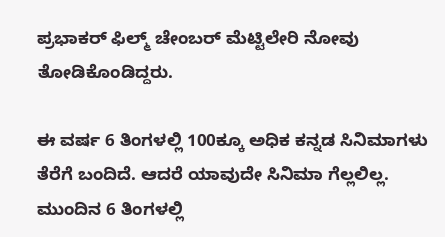ಪ್ರಭಾಕರ್ ಫಿಲ್ಮ್ ಚೇಂಬರ್ ಮೆಟ್ಟಿಲೇರಿ ನೋವು ತೋಡಿಕೊಂಡಿದ್ದರು.

ಈ ವರ್ಷ 6 ತಿಂಗಳಲ್ಲಿ 100ಕ್ಕೂ ಅಧಿಕ ಕನ್ನಡ ಸಿನಿಮಾಗಳು ತೆರೆಗೆ ಬಂದಿದೆ. ಆದರೆ ಯಾವುದೇ ಸಿನಿಮಾ ಗೆಲ್ಲಲಿಲ್ಲ. ಮುಂದಿನ 6 ತಿಂಗಳಲ್ಲಿ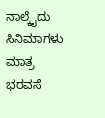ನಾಲ್ಕೈದು ಸಿನಿಮಾಗಳು ಮಾತ್ರ ಭರವಸೆ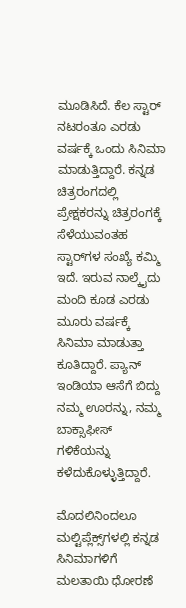ಮೂಡಿಸಿದೆ. ಕೆಲ ಸ್ಟಾರ್ ನಟರಂತೂ ಎರಡು ವರ್ಷಕ್ಕೆ ಒಂದು ಸಿನಿಮಾ ಮಾಡುತ್ತಿದ್ದಾರೆ. ಕನ್ನಡ ಚಿತ್ರರಂಗದಲ್ಲಿ ಪ್ರೇಕ್ಷಕರನ್ನು ಚಿತ್ರರಂಗಕ್ಕೆ ಸೆಳೆಯುವಂತಹ ಸ್ಟಾರ್‌ಗಳ ಸಂಖ್ಯೆ ಕಮ್ಮಿ ಇದೆ. ಇರುವ ನಾಲ್ಕೈದು ಮಂದಿ ಕೂಡ ಎರಡು ಮೂರು ವರ್ಷಕ್ಕೆ ಸಿನಿಮಾ ಮಾಡುತ್ತಾ ಕೂತಿದ್ದಾರೆ. ಪ್ಯಾನ್ ಇಂಡಿಯಾ ಆಸೆಗೆ ಬಿದ್ದು ನಮ್ಮ ಊರನ್ನು, ನಮ್ಮ ಬಾಕ್ಸಾಫೀಸ್ ಗಳಿಕೆಯನ್ನು ಕಳೆದುಕೊಳ್ಳುತ್ತಿದ್ದಾರೆ.

ಮೊದಲಿನಿಂದಲೂ ಮಲ್ಟಿಪ್ಲೆಕ್ಸ್‌ಗಳಲ್ಲಿ ಕನ್ನಡ ಸಿನಿಮಾಗಳಿಗೆ ಮಲತಾಯಿ ಧೋರಣೆ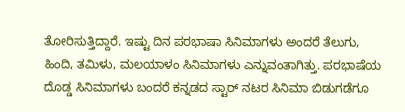ತೋರಿಸುತ್ತಿದ್ದಾರೆ. ಇಷ್ಟು ದಿನ ಪರಭಾಷಾ ಸಿನಿಮಾಗಳು ಅಂದರೆ ತೆಲುಗು, ಹಿಂದಿ, ತಮಿಳು, ಮಲಯಾಳಂ ಸಿನಿಮಾಗಳು ಎನ್ನುವಂತಾಗಿತ್ತು. ಪರಭಾಷೆಯ ದೊಡ್ಡ ಸಿನಿಮಾಗಳು ಬಂದರೆ ಕನ್ನಡದ ಸ್ಟಾರ್ ನಟರ ಸಿನಿಮಾ ಬಿಡುಗಡೆಗೂ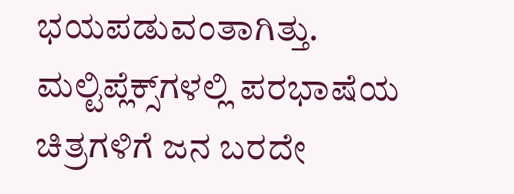ಭಯಪಡುವಂತಾಗಿತ್ತು. ಮಲ್ಟಿಪ್ಲೆಕ್ಸ್‌ಗಳಲ್ಲಿ ಪರಭಾಷೆಯ ಚಿತ್ರಗಳಿಗೆ ಜನ ಬರದೇ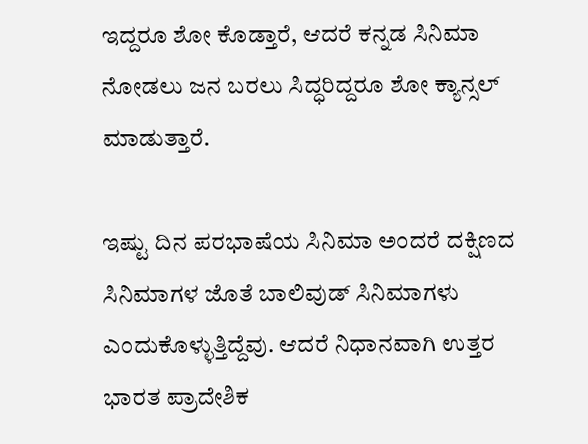ಇದ್ದರೂ ಶೋ ಕೊಡ್ತಾರೆ, ಆದರೆ ಕನ್ನಡ ಸಿನಿಮಾ ನೋಡಲು ಜನ ಬರಲು ಸಿದ್ಧರಿದ್ದರೂ ಶೋ ಕ್ಯಾನ್ಸಲ್ ಮಾಡುತ್ತಾರೆ.

ಇಷ್ಟು ದಿನ ಪರಭಾಷೆಯ ಸಿನಿಮಾ ಅಂದರೆ ದಕ್ಷಿಣದ ಸಿನಿಮಾಗಳ ಜೊತೆ ಬಾಲಿವುಡ್ ಸಿನಿಮಾಗಳು ಎಂದುಕೊಳ್ಳುತ್ತಿದ್ದೆವು. ಆದರೆ ನಿಧಾನವಾಗಿ ಉತ್ತರ ಭಾರತ ಪ್ರಾದೇಶಿಕ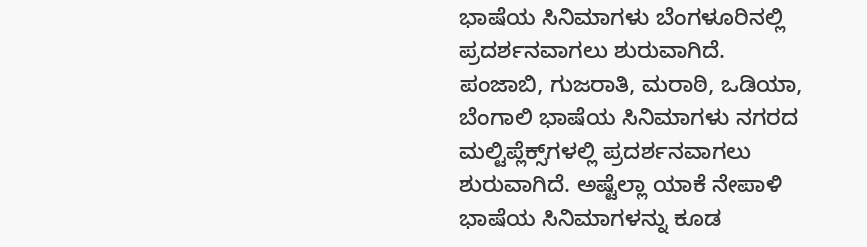ಭಾಷೆಯ ಸಿನಿಮಾಗಳು ಬೆಂಗಳೂರಿನಲ್ಲಿ ಪ್ರದರ್ಶನವಾಗಲು ಶುರುವಾಗಿದೆ. ಪಂಜಾಬಿ, ಗುಜರಾತಿ, ಮರಾಠಿ, ಒಡಿಯಾ, ಬೆಂಗಾಲಿ ಭಾಷೆಯ ಸಿನಿಮಾಗಳು ನಗರದ ಮಲ್ಟಿಪ್ಲೆಕ್ಸ್‌ಗಳಲ್ಲಿ ಪ್ರದರ್ಶನವಾಗಲು ಶುರುವಾಗಿದೆ. ಅಷ್ಟೆಲ್ಲಾ ಯಾಕೆ ನೇಪಾಳಿ ಭಾಷೆಯ ಸಿನಿಮಾಗಳನ್ನು ಕೂಡ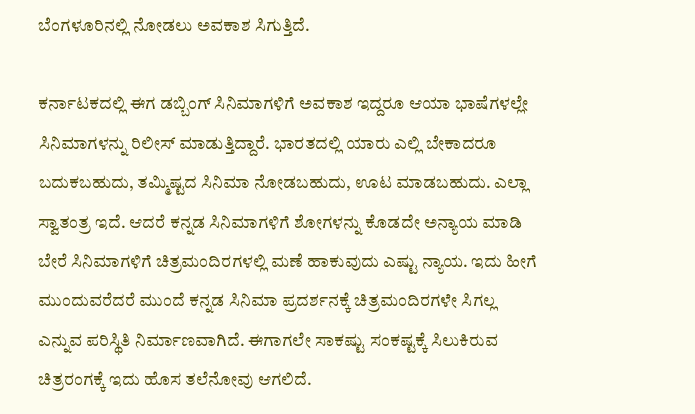ಬೆಂಗಳೂರಿನಲ್ಲಿ ನೋಡಲು ಅವಕಾಶ ಸಿಗುತ್ತಿದೆ.

ಕರ್ನಾಟಕದಲ್ಲಿ ಈಗ ಡಬ್ಬಿಂಗ್ ಸಿನಿಮಾಗಳಿಗೆ ಅವಕಾಶ ಇದ್ದರೂ ಆಯಾ ಭಾಷೆಗಳಲ್ಲೇ ಸಿನಿಮಾಗಳನ್ನು ರಿಲೀಸ್ ಮಾಡುತ್ತಿದ್ದಾರೆ. ಭಾರತದಲ್ಲಿ ಯಾರು ಎಲ್ಲಿ ಬೇಕಾದರೂ ಬದುಕಬಹುದು, ತಮ್ಮಿಷ್ಟದ ಸಿನಿಮಾ ನೋಡಬಹುದು, ಊಟ ಮಾಡಬಹುದು. ಎಲ್ಲಾ ಸ್ವಾತಂತ್ರ ಇದೆ. ಆದರೆ ಕನ್ನಡ ಸಿನಿಮಾಗಳಿಗೆ ಶೋಗಳನ್ನು ಕೊಡದೇ ಅನ್ಯಾಯ ಮಾಡಿ ಬೇರೆ ಸಿನಿಮಾಗಳಿಗೆ ಚಿತ್ರಮಂದಿರಗಳಲ್ಲಿ ಮಣೆ ಹಾಕುವುದು ಎಷ್ಟು ನ್ಯಾಯ. ಇದು ಹೀಗೆ ಮುಂದುವರೆದರೆ ಮುಂದೆ ಕನ್ನಡ ಸಿನಿಮಾ ಪ್ರದರ್ಶನಕ್ಕೆ ಚಿತ್ರಮಂದಿರಗಳೇ ಸಿಗಲ್ಲ ಎನ್ನುವ ಪರಿಸ್ಥಿತಿ ನಿರ್ಮಾಣವಾಗಿದೆ. ಈಗಾಗಲೇ ಸಾಕಷ್ಟು ಸಂಕಷ್ಟಕ್ಕೆ ಸಿಲುಕಿರುವ ಚಿತ್ರರಂಗಕ್ಕೆ ಇದು ಹೊಸ ತಲೆನೋವು ಆಗಲಿದೆ.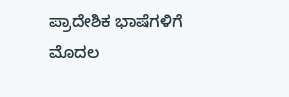ಪ್ರಾದೇಶಿಕ ಭಾಷೆಗಳಿಗೆ ಮೊದಲ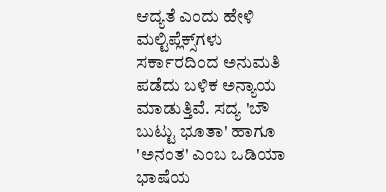ಆದ್ಯತೆ ಎಂದು ಹೇಳಿ ಮಲ್ಟಿಪ್ಲೆಕ್ಸ್‌ಗಳು ಸರ್ಕಾರದಿಂದ ಅನುಮತಿ ಪಡೆದು ಬಳಿಕ ಅನ್ಯಾಯ ಮಾಡುತ್ತಿವೆ. ಸದ್ಯ 'ಬೌ ಬುಟ್ಟು ಭೂತಾ' ಹಾಗೂ 'ಅನಂತ' ಎಂಬ ಒಡಿಯಾ ಭಾಷೆಯ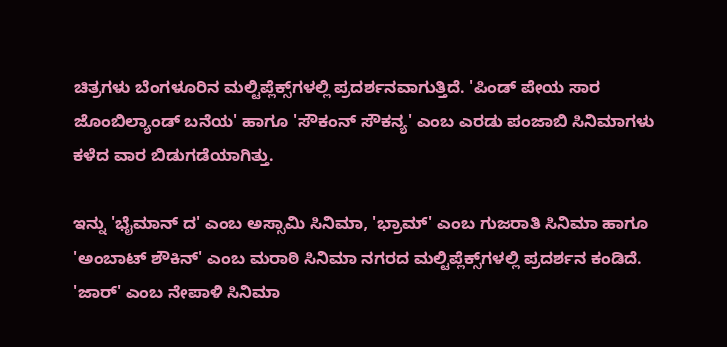ಚಿತ್ರಗಳು ಬೆಂಗಳೂರಿನ ಮಲ್ಟಿಪ್ಲೆಕ್ಸ್‌ಗಳಲ್ಲಿ ಪ್ರದರ್ಶನವಾಗುತ್ತಿದೆ. 'ಪಿಂಡ್ ಪೇಯ ಸಾರ ಜೊಂಬಿಲ್ಯಾಂಡ್ ಬನೆಯ' ಹಾಗೂ 'ಸೌಕಂನ್ ಸೌಕನ್ಯ' ಎಂಬ ಎರಡು ಪಂಜಾಬಿ ಸಿನಿಮಾಗಳು ಕಳೆದ ವಾರ ಬಿಡುಗಡೆಯಾಗಿತ್ತು.

ಇನ್ನು 'ಭೈಮಾನ್ ದ' ಎಂಬ ಅಸ್ಸಾಮಿ ಸಿನಿಮಾ, 'ಭ್ರಾಮ್' ಎಂಬ ಗುಜರಾತಿ ಸಿನಿಮಾ ಹಾಗೂ 'ಅಂಬಾಟ್ ಶೌಕಿನ್' ಎಂಬ ಮರಾಠಿ ಸಿನಿಮಾ ನಗರದ ಮಲ್ಟಿಪ್ಲೆಕ್ಸ್‌ಗಳಲ್ಲಿ ಪ್ರದರ್ಶನ ಕಂಡಿದೆ. 'ಜಾರ್' ಎಂಬ ನೇಪಾಳಿ ಸಿನಿಮಾ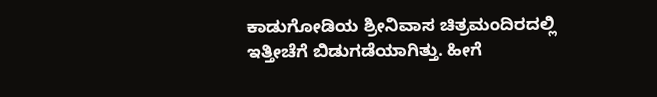ಕಾಡುಗೋಡಿಯ ಶ್ರೀನಿವಾಸ ಚಿತ್ರಮಂದಿರದಲ್ಲಿ ಇತ್ತೀಚೆಗೆ ಬಿಡುಗಡೆಯಾಗಿತ್ತು. ಹೀಗೆ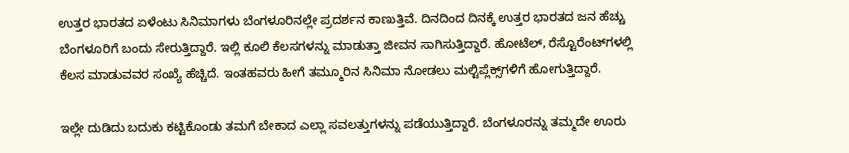ಉತ್ತರ ಭಾರತದ ಏಳೆಂಟು ಸಿನಿಮಾಗಳು ಬೆಂಗಳೂರಿನಲ್ಲೇ ಪ್ರದರ್ಶನ ಕಾಣುತ್ತಿವೆ. ದಿನದಿಂದ ದಿನಕ್ಕೆ ಉತ್ತರ ಭಾರತದ ಜನ ಹೆಚ್ಚು ಬೆಂಗಳೂರಿಗೆ ಬಂದು ಸೇರುತ್ತಿದ್ದಾರೆ. ಇಲ್ಲಿ ಕೂಲಿ ಕೆಲಸಗಳನ್ನು ಮಾಡುತ್ತಾ ಜೀವನ ಸಾಗಿಸುತ್ತಿದ್ದಾರೆ. ಹೋಟೆಲ್, ರೆಸ್ಟೊರೆಂಟ್‌ಗಳಲ್ಲಿ ಕೆಲಸ ಮಾಡುವವರ ಸಂಖ್ಯೆ ಹೆಚ್ಚಿದೆ. ಇಂತಹವರು ಹೀಗೆ ತಮ್ಮೂರಿನ ಸಿನಿಮಾ ನೋಡಲು ಮಲ್ಟಿಪ್ಲೆಕ್ಸ್‌ಗಳಿಗೆ ಹೋಗುತ್ತಿದ್ದಾರೆ.

ಇಲ್ಲೇ ದುಡಿದು ಬದುಕು ಕಟ್ಟಿಕೊಂಡು ತಮಗೆ ಬೇಕಾದ ಎಲ್ಲಾ ಸವಲತ್ತುಗಳನ್ನು ಪಡೆಯುತ್ತಿದ್ದಾರೆ. ಬೆಂಗಳೂರನ್ನು ತಮ್ಮದೇ ಊರು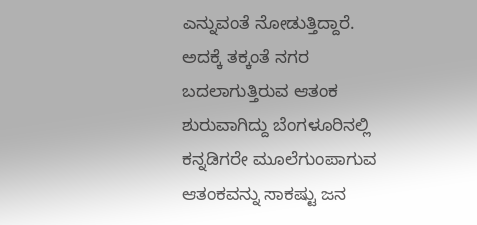ಎನ್ನುವಂತೆ ನೋಡುತ್ತಿದ್ದಾರೆ. ಅದಕ್ಕೆ ತಕ್ಕಂತೆ ನಗರ ಬದಲಾಗುತ್ತಿರುವ ಆತಂಕ ಶುರುವಾಗಿದ್ದು ಬೆಂಗಳೂರಿನಲ್ಲಿ ಕನ್ನಡಿಗರೇ ಮೂಲೆಗುಂಪಾಗುವ ಆತಂಕವನ್ನು ಸಾಕಷ್ಟು ಜನ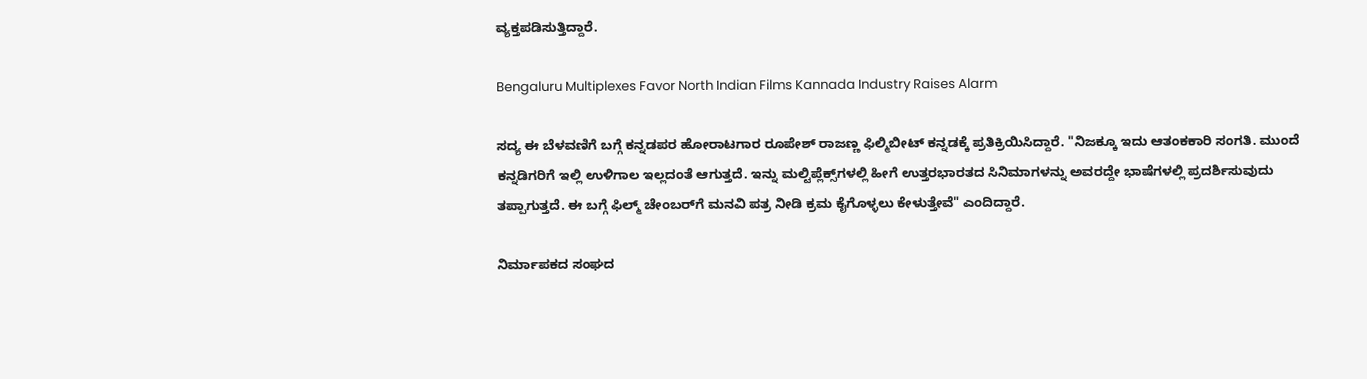ವ್ಯಕ್ತಪಡಿಸುತ್ತಿದ್ದಾರೆ.

Bengaluru Multiplexes Favor North Indian Films Kannada Industry Raises Alarm

ಸದ್ಯ ಈ ಬೆಳವಣಿಗೆ ಬಗ್ಗೆ ಕನ್ನಡಪರ ಹೋರಾಟಗಾರ ರೂಪೇಶ್ ರಾಜಣ್ಣ ಫಿಲ್ಮಿಬೀಟ್ ಕನ್ನಡಕ್ಕೆ ಪ್ರತಿಕ್ರಿಯಿಸಿದ್ದಾರೆ. "ನಿಜಕ್ಕೂ ಇದು ಆತಂಕಕಾರಿ ಸಂಗತಿ. ಮುಂದೆ ಕನ್ನಡಿಗರಿಗೆ ಇಲ್ಲಿ ಉಳಿಗಾಲ ಇಲ್ಲದಂತೆ ಆಗುತ್ತದೆ. ಇನ್ನು ಮಲ್ಟಿಪ್ಲೆಕ್ಸ್‌ಗಳಲ್ಲಿ ಹೀಗೆ ಉತ್ತರಭಾರತದ ಸಿನಿಮಾಗಳನ್ನು ಅವರದ್ದೇ ಭಾಷೆಗಳಲ್ಲಿ ಪ್ರದರ್ಶಿಸುವುದು ತಪ್ಪಾಗುತ್ತದೆ. ಈ ಬಗ್ಗೆ ಫಿಲ್ಮ್ ಚೇಂಬರ್‌ಗೆ ಮನವಿ ಪತ್ರ ನೀಡಿ ಕ್ರಮ ಕೈಗೊಳ್ಳಲು ಕೇಳುತ್ತೇವೆ" ಎಂದಿದ್ದಾರೆ.

ನಿರ್ಮಾಪಕದ ಸಂಘದ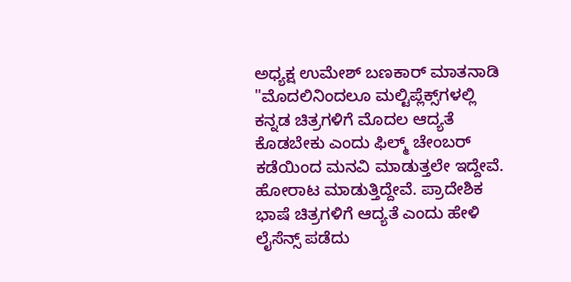ಅಧ್ಯಕ್ಷ ಉಮೇಶ್ ಬಣಕಾರ್ ಮಾತನಾಡಿ "ಮೊದಲಿನಿಂದಲೂ ಮಲ್ಟಿಪ್ಲೆಕ್ಸ್‌ಗಳಲ್ಲಿ ಕನ್ನಡ ಚಿತ್ರಗಳಿಗೆ ಮೊದಲ ಆದ್ಯತೆ ಕೊಡಬೇಕು ಎಂದು ಫಿಲ್ಮ್ ಚೇಂಬರ್ ಕಡೆಯಿಂದ ಮನವಿ ಮಾಡುತ್ತಲೇ ಇದ್ದೇವೆ. ಹೋರಾಟ ಮಾಡುತ್ತಿದ್ದೇವೆ. ಪ್ರಾದೇಶಿಕ ಭಾಷೆ ಚಿತ್ರಗಳಿಗೆ ಆದ್ಯತೆ ಎಂದು ಹೇಳಿ ಲೈಸೆನ್ಸ್ ಪಡೆದು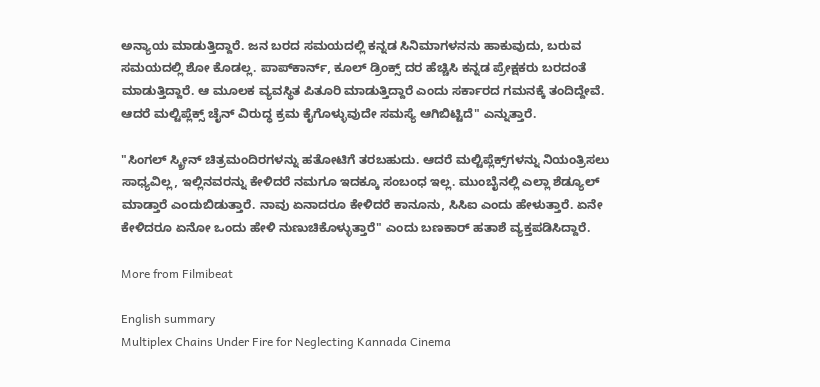ಅನ್ಯಾಯ ಮಾಡುತ್ತಿದ್ದಾರೆ. ಜನ ಬರದ ಸಮಯದಲ್ಲಿ ಕನ್ನಡ ಸಿನಿಮಾಗಳನನು ಹಾಕುವುದು, ಬರುವ ಸಮಯದಲ್ಲಿ ಶೋ ಕೊಡಲ್ಲ. ಪಾಪ್‌ಕಾರ್ನ್, ಕೂಲ್ ಡ್ರಿಂಕ್ಸ್ ದರ ಹೆಚ್ಚಿಸಿ ಕನ್ನಡ ಪ್ರೇಕ್ಷಕರು ಬರದಂತೆ ಮಾಡುತ್ತಿದ್ದಾರೆ. ಆ ಮೂಲಕ ವ್ಯವಸ್ಥಿತ ಪಿತೂರಿ ಮಾಡುತ್ತಿದ್ದಾರೆ ಎಂದು ಸರ್ಕಾರದ ಗಮನಕ್ಕೆ ತಂದಿದ್ದೇವೆ. ಆದರೆ ಮಲ್ಟಿಪ್ಲೆಕ್ಸ್‌ ಚೈನ್ ವಿರುದ್ಧ ಕ್ರಮ ಕೈಗೊಳ್ಳುವುದೇ ಸಮಸ್ಯೆ ಆಗಿಬಿಟ್ಟಿದೆ" ಎನ್ನುತ್ತಾರೆ.

"ಸಿಂಗಲ್ ಸ್ಕ್ರೀನ್ ಚಿತ್ರಮಂದಿರಗಳನ್ನು ಹತೋಟಿಗೆ ತರಬಹುದು. ಆದರೆ ಮಲ್ಟಿಪ್ಲೆಕ್ಸ್‌ಗಳನ್ನು ನಿಯಂತ್ರಿಸಲು ಸಾಧ್ಯವಿಲ್ಲ, ಇಲ್ಲಿನವರನ್ನು ಕೇಳಿದರೆ ನಮಗೂ ಇದಕ್ಕೂ ಸಂಬಂಧ ಇಲ್ಲ. ಮುಂಬೈನಲ್ಲಿ ಎಲ್ಲಾ ಶೆಡ್ಯೂಲ್ ಮಾಡ್ತಾರೆ ಎಂದುಬಿಡುತ್ತಾರೆ. ನಾವು ಏನಾದರೂ ಕೇಳಿದರೆ ಕಾನೂನು, ಸಿಸಿಐ ಎಂದು ಹೇಳುತ್ತಾರೆ. ಏನೇ ಕೇಳಿದರೂ ಏನೋ ಒಂದು ಹೇಳಿ ನುಣುಚಿಕೊಳ್ಳುತ್ತಾರೆ" ಎಂದು ಬಣಕಾರ್ ಹತಾಶೆ ವ್ಯಕ್ತಪಡಿಸಿದ್ದಾರೆ.

More from Filmibeat

English summary
Multiplex Chains Under Fire for Neglecting Kannada Cinema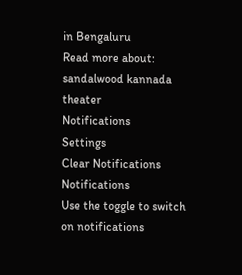in Bengaluru
Read more about: sandalwood kannada theater
Notifications
Settings
Clear Notifications
Notifications
Use the toggle to switch on notifications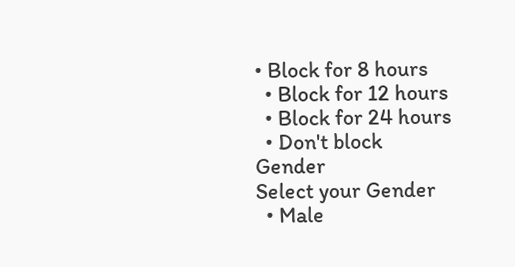• Block for 8 hours
  • Block for 12 hours
  • Block for 24 hours
  • Don't block
Gender
Select your Gender
  • Male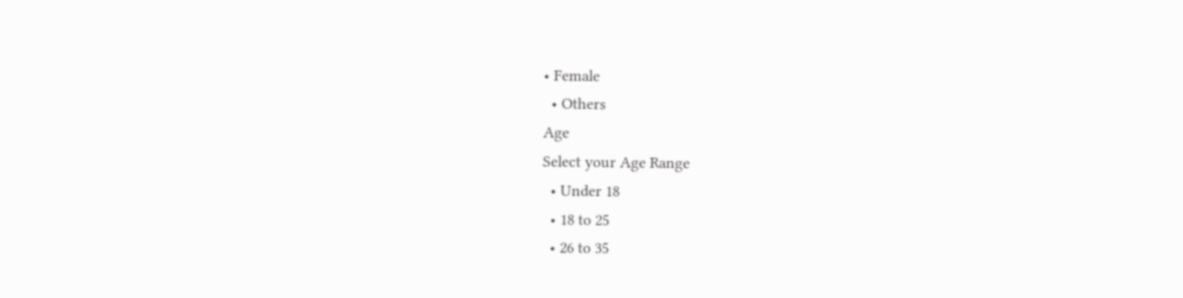• Female
  • Others
Age
Select your Age Range
  • Under 18
  • 18 to 25
  • 26 to 35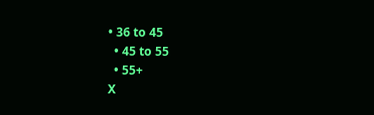• 36 to 45
  • 45 to 55
  • 55+
X